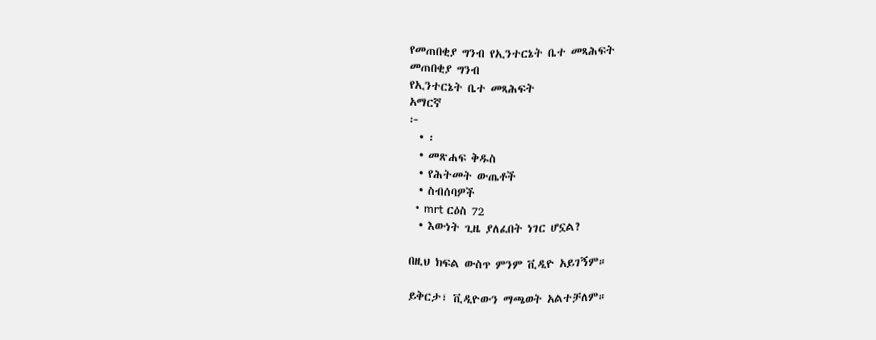የመጠበቂያ ግንብ የኢንተርኔት ቤተ መጻሕፍት
መጠበቂያ ግንብ
የኢንተርኔት ቤተ መጻሕፍት
አማርኛ
፦
  • ፡
  • መጽሐፍ ቅዱስ
  • የሕትመት ውጤቶች
  • ስብሰባዎች
  • mrt ርዕስ 72
  • እውነት ጊዜ ያለፈበት ነገር ሆኗል?

በዚህ ክፍል ውስጥ ምንም ቪዲዮ አይገኝም።

ይቅርታ፣ ቪዲዮውን ማጫወት አልተቻለም።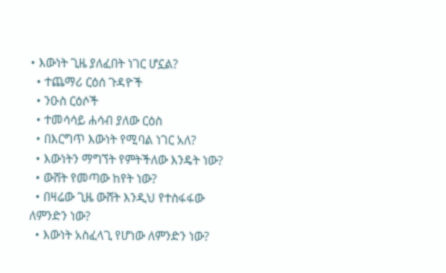• እውነት ጊዜ ያለፈበት ነገር ሆኗል?
  • ተጨማሪ ርዕሰ ጉዳዮች
  • ንዑስ ርዕሶች
  • ተመሳሳይ ሐሳብ ያለው ርዕስ
  • በእርግጥ እውነት የሚባል ነገር አለ?
  • እውነትን ማግኘት የምትችለው እንዴት ነው?
  • ውሸት የመጣው ከየት ነው?
  • በዛሬው ጊዜ ውሸት እንዲህ የተስፋፋው ለምንድን ነው?
  • እውነት አስፈላጊ የሆነው ለምንድን ነው?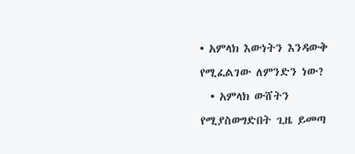• አምላክ እውነትን እንዳውቅ የሚፈልገው ለምንድን ነው?
  • አምላክ ውሸትን የሚያስወግድበት ጊዜ ይመጣ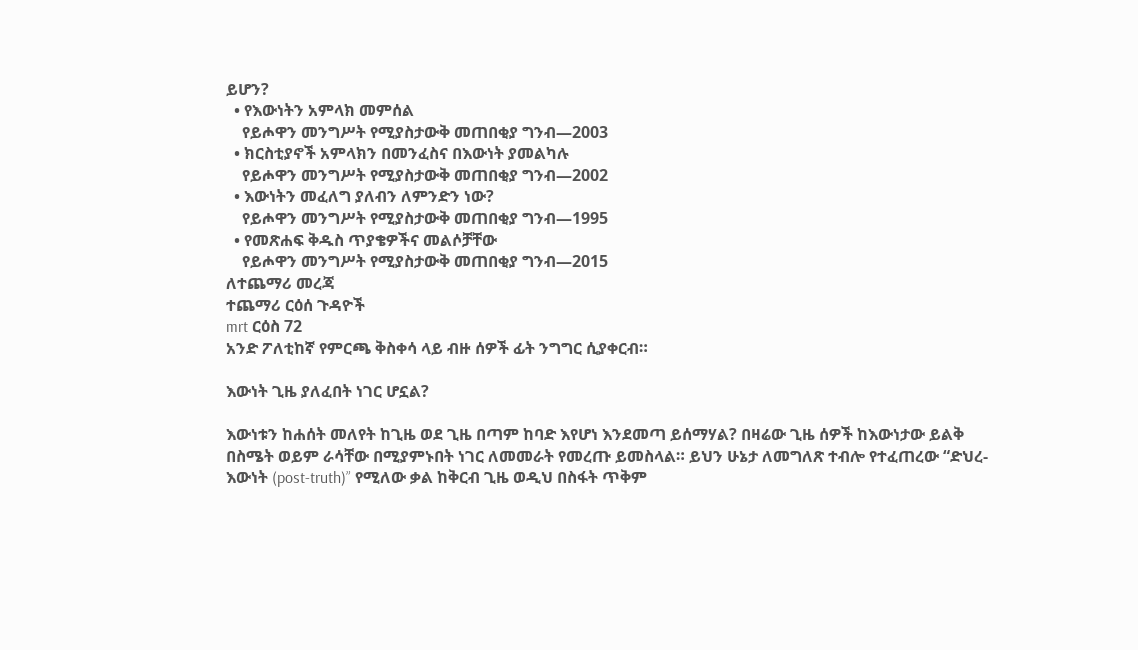ይሆን?
  • የእውነትን አምላክ መምሰል
    የይሖዋን መንግሥት የሚያስታውቅ መጠበቂያ ግንብ—2003
  • ክርስቲያኖች አምላክን በመንፈስና በእውነት ያመልካሉ
    የይሖዋን መንግሥት የሚያስታውቅ መጠበቂያ ግንብ—2002
  • እውነትን መፈለግ ያለብን ለምንድን ነው?
    የይሖዋን መንግሥት የሚያስታውቅ መጠበቂያ ግንብ—1995
  • የመጽሐፍ ቅዱስ ጥያቄዎችና መልሶቻቸው
    የይሖዋን መንግሥት የሚያስታውቅ መጠበቂያ ግንብ—2015
ለተጨማሪ መረጃ
ተጨማሪ ርዕሰ ጉዳዮች
mrt ርዕስ 72
አንድ ፖለቲከኛ የምርጫ ቅስቀሳ ላይ ብዙ ሰዎች ፊት ንግግር ሲያቀርብ።

እውነት ጊዜ ያለፈበት ነገር ሆኗል?

እውነቱን ከሐሰት መለየት ከጊዜ ወደ ጊዜ በጣም ከባድ እየሆነ እንደመጣ ይሰማሃል? በዛሬው ጊዜ ሰዎች ከእውነታው ይልቅ በስሜት ወይም ራሳቸው በሚያምኑበት ነገር ለመመራት የመረጡ ይመስላል። ይህን ሁኔታ ለመግለጽ ተብሎ የተፈጠረው “ድህረ-እውነት (post-truth)” የሚለው ቃል ከቅርብ ጊዜ ወዲህ በስፋት ጥቅም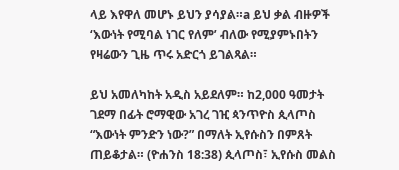ላይ እየዋለ መሆኑ ይህን ያሳያል።a ይህ ቃል ብዙዎች ‘እውነት የሚባል ነገር የለም’ ብለው የሚያምኑበትን የዛሬውን ጊዜ ጥሩ አድርጎ ይገልጻል።

ይህ አመለካከት አዲስ አይደለም። ከ2,000 ዓመታት ገደማ በፊት ሮማዊው አገረ ገዢ ጳንጥዮስ ጲላጦስ “እውነት ምንድን ነው?” በማለት ኢየሱስን በምጸት ጠይቆታል። (ዮሐንስ 18:38) ጲላጦስ፣ ኢየሱስ መልስ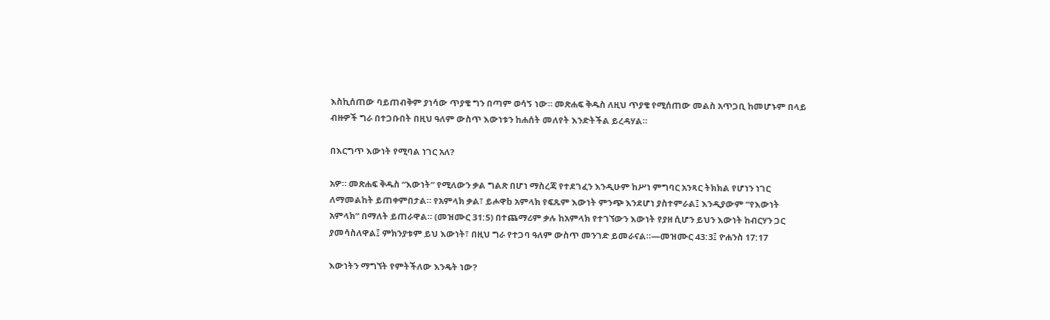እስኪሰጠው ባይጠብቅም ያነሳው ጥያቄ ግን በጣም ወሳኝ ነው። መጽሐፍ ቅዱስ ለዚህ ጥያቄ የሚሰጠው መልስ አጥጋቢ ከመሆኑም በላይ ብዙዎች ግራ በተጋቡበት በዚህ ዓለም ውስጥ እውነቱን ከሐሰት መለየት እንድትችል ይረዳሃል።

በእርግጥ እውነት የሚባል ነገር አለ?

አዎ። መጽሐፍ ቅዱስ “እውነት” የሚለውን ቃል ግልጽ በሆነ ማስረጃ የተደገፈን እንዲሁም ከሥነ ምግባር አንጻር ትክክል የሆነን ነገር ለማመልከት ይጠቀምበታል። የአምላክ ቃል፣ ይሖዋb አምላክ የፍጹም እውነት ምንጭ እንደሆነ ያስተምራል፤ እንዲያውም “የእውነት አምላክ” በማለት ይጠራዋል። (መዝሙር 31:5) በተጨማሪም ቃሉ ከአምላክ የተገኘውን እውነት የያዘ ሲሆን ይህን እውነት ከብርሃን ጋር ያመሳስለዋል፤ ምክንያቱም ይህ እውነት፣ በዚህ ግራ የተጋባ ዓለም ውስጥ መንገድ ይመራናል።—መዝሙር 43:3፤ ዮሐንስ 17:17

እውነትን ማግኘት የምትችለው እንዴት ነው?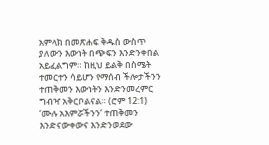አምላክ በመጽሐፍ ቅዱስ ውስጥ ያለውን እውነት በጭፍን እንድንቀበል አይፈልግም። ከዚህ ይልቅ በስሜት ተመርተን ሳይሆን የማሰብ ችሎታችንን ተጠቅመን እውነትን እንድንመረምር ግብዣ አቅርቦልናል። (ሮም 12:1) ‘ሙሉ አእምሯችንን’ ተጠቅመን እንድናውቀውና እንድንወደው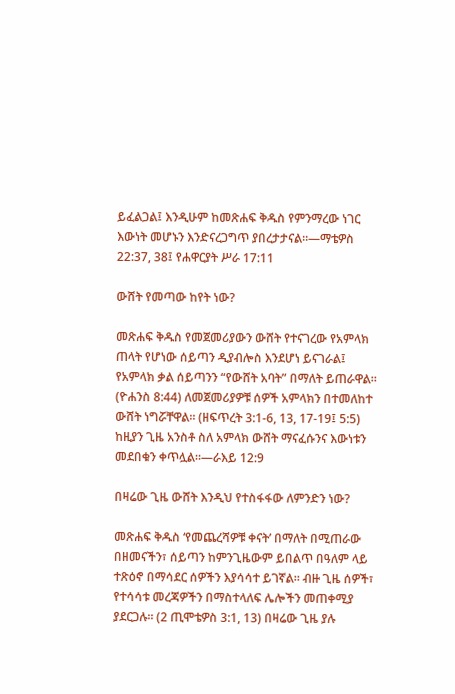ይፈልጋል፤ እንዲሁም ከመጽሐፍ ቅዱስ የምንማረው ነገር እውነት መሆኑን እንድናረጋግጥ ያበረታታናል።—ማቴዎስ 22:37, 38፤ የሐዋርያት ሥራ 17:11

ውሸት የመጣው ከየት ነው?

መጽሐፍ ቅዱስ የመጀመሪያውን ውሸት የተናገረው የአምላክ ጠላት የሆነው ሰይጣን ዲያብሎስ እንደሆነ ይናገራል፤ የአምላክ ቃል ሰይጣንን “የውሸት አባት” በማለት ይጠራዋል። (ዮሐንስ 8:44) ለመጀመሪያዎቹ ሰዎች አምላክን በተመለከተ ውሸት ነግሯቸዋል። (ዘፍጥረት 3:1-6, 13, 17-19፤ 5:5) ከዚያን ጊዜ አንስቶ ስለ አምላክ ውሸት ማናፈሱንና እውነቱን መደበቁን ቀጥሏል።—ራእይ 12:9

በዛሬው ጊዜ ውሸት እንዲህ የተስፋፋው ለምንድን ነው?

መጽሐፍ ቅዱስ ‘የመጨረሻዎቹ ቀናት’ በማለት በሚጠራው በዘመናችን፣ ሰይጣን ከምንጊዜውም ይበልጥ በዓለም ላይ ተጽዕኖ በማሳደር ሰዎችን እያሳሳተ ይገኛል። ብዙ ጊዜ ሰዎች፣ የተሳሳቱ መረጃዎችን በማስተላለፍ ሌሎችን መጠቀሚያ ያደርጋሉ። (2 ጢሞቴዎስ 3:1, 13) በዛሬው ጊዜ ያሉ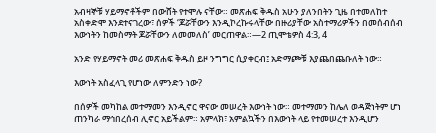አብዛኞቹ ሃይማኖቶችም በውሸት የተሞሉ ናቸው። መጽሐፍ ቅዱስ አሁን ያለንበትን ጊዜ በተመለከተ አስቀድሞ እንደተናገረው፣ ሰዎች ‘ጆሯቸውን እንዲኮረኩሩላቸው በዙሪያቸው አስተማሪዎችን በመሰብሰብ እውነትን ከመስማት ጆሯቸውን ለመመለስ’ መርጠዋል።—2 ጢሞቴዎስ 4:3, 4

አንድ የሃይማኖት መሪ መጽሐፍ ቅዱስ ይዞ ንግግር ሲያቀርብ፤ አድማጮቹ እያጨበጨቡለት ነው።

እውነት አስፈላጊ የሆነው ለምንድን ነው?

በሰዎች መካከል መተማመን እንዲኖር ዋናው መሠረት እውነት ነው። መተማመን ከሌለ ወዳጅነትም ሆነ ጠንካራ ማኅበረሰብ ሊኖር አይችልም። አምላክ፣ አምልኳችን በእውነት ላይ የተመሠረተ እንዲሆን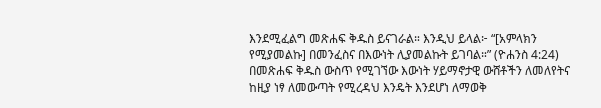እንደሚፈልግ መጽሐፍ ቅዱስ ይናገራል። እንዲህ ይላል፦ “[አምላክን የሚያመልኩ] በመንፈስና በእውነት ሊያመልኩት ይገባል።” (ዮሐንስ 4:24) በመጽሐፍ ቅዱስ ውስጥ የሚገኘው እውነት ሃይማኖታዊ ውሸቶችን ለመለየትና ከዚያ ነፃ ለመውጣት የሚረዳህ እንዴት እንደሆነ ለማወቅ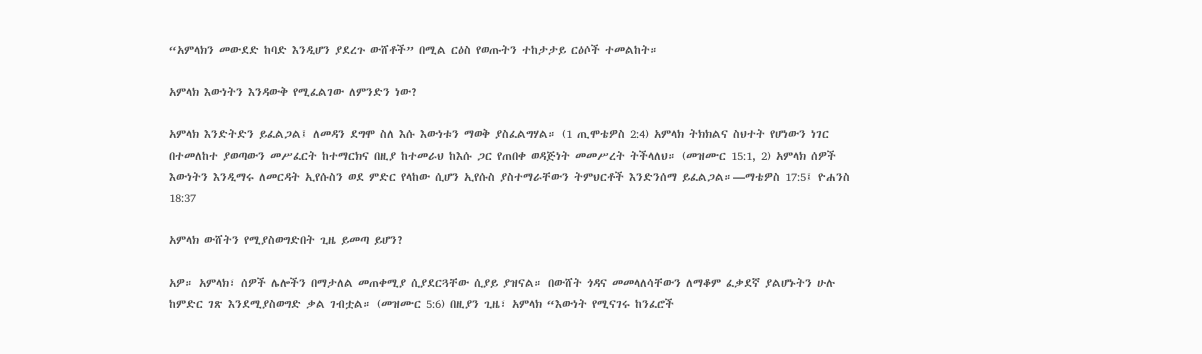“አምላክን መውደድ ከባድ እንዲሆን ያደረጉ ውሸቶች” በሚል ርዕስ የወጡትን ተከታታይ ርዕሶች ተመልከት።

አምላክ እውነትን እንዳውቅ የሚፈልገው ለምንድን ነው?

አምላክ እንድትድን ይፈልጋል፤ ለመዳን ደግሞ ስለ እሱ እውነቱን ማወቅ ያስፈልግሃል። (1 ጢሞቴዎስ 2:4) አምላክ ትክክልና ስህተት የሆነውን ነገር በተመለከተ ያወጣውን መሥፈርት ከተማርክና በዚያ ከተመራህ ከእሱ ጋር የጠበቀ ወዳጅነት መመሥረት ትችላለህ። (መዝሙር 15:1, 2) አምላክ ሰዎች እውነትን እንዲማሩ ለመርዳት ኢየሱስን ወደ ምድር የላከው ሲሆን ኢየሱስ ያስተማራቸውን ትምህርቶች እንድንሰማ ይፈልጋል።—ማቴዎስ 17:5፤ ዮሐንስ 18:37

አምላክ ውሸትን የሚያስወግድበት ጊዜ ይመጣ ይሆን?

አዎ። አምላክ፣ ሰዎች ሌሎችን በማታለል መጠቀሚያ ሲያደርጓቸው ሲያይ ያዝናል። በውሸት ጎዳና መመላለሳቸውን ለማቆም ፈቃደኛ ያልሆኑትን ሁሉ ከምድር ገጽ እንደሚያስወግድ ቃል ገብቷል። (መዝሙር 5:6) በዚያን ጊዜ፣ አምላክ “እውነት የሚናገሩ ከንፈሮች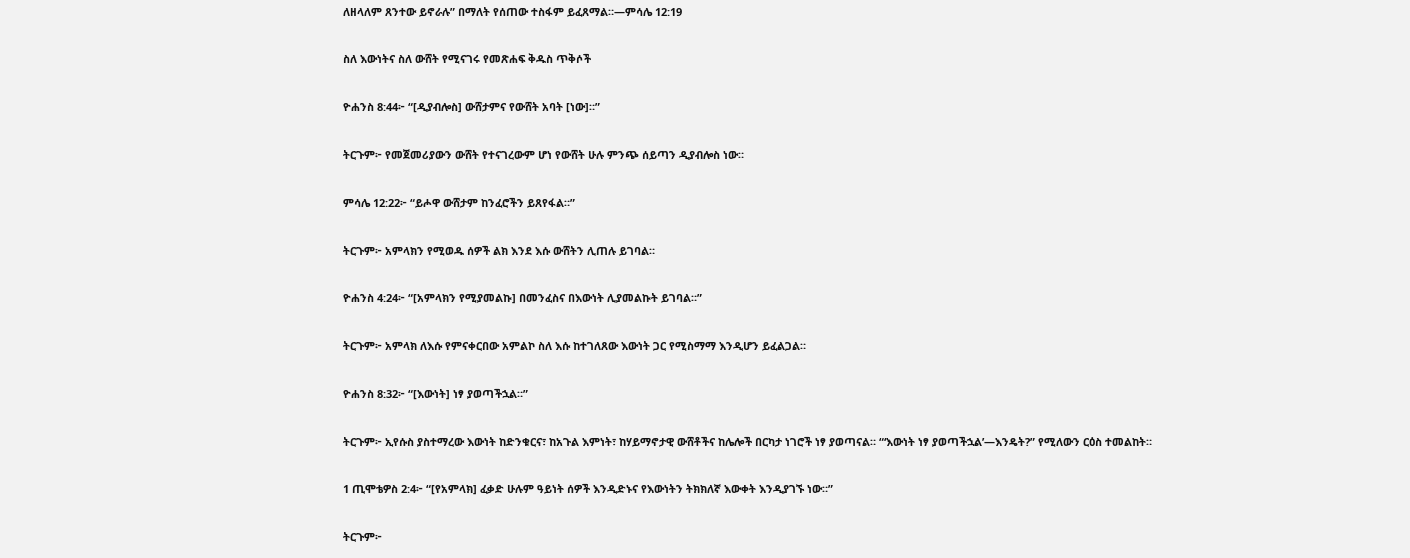ለዘላለም ጸንተው ይኖራሉ” በማለት የሰጠው ተስፋም ይፈጸማል።—ምሳሌ 12:19

ስለ እውነትና ስለ ውሸት የሚናገሩ የመጽሐፍ ቅዱስ ጥቅሶች

ዮሐንስ 8:44፦ “[ዲያብሎስ] ውሸታምና የውሸት አባት [ነው]።”

ትርጉም፦ የመጀመሪያውን ውሸት የተናገረውም ሆነ የውሸት ሁሉ ምንጭ ሰይጣን ዲያብሎስ ነው።

ምሳሌ 12:22፦ “ይሖዋ ውሸታም ከንፈሮችን ይጸየፋል።”

ትርጉም፦ አምላክን የሚወዱ ሰዎች ልክ እንደ እሱ ውሸትን ሊጠሉ ይገባል።

ዮሐንስ 4:24፦ “[አምላክን የሚያመልኩ] በመንፈስና በእውነት ሊያመልኩት ይገባል።”

ትርጉም፦ አምላክ ለእሱ የምናቀርበው አምልኮ ስለ እሱ ከተገለጸው እውነት ጋር የሚስማማ እንዲሆን ይፈልጋል።

ዮሐንስ 8:32፦ “[እውነት] ነፃ ያወጣችኋል።”

ትርጉም፦ ኢየሱስ ያስተማረው እውነት ከድንቁርና፣ ከአጉል እምነት፣ ከሃይማኖታዊ ውሸቶችና ከሌሎች በርካታ ነገሮች ነፃ ያወጣናል። “‘እውነት ነፃ ያወጣችኋል’—እንዴት?” የሚለውን ርዕስ ተመልከት።

1 ጢሞቴዎስ 2:4፦ “[የአምላክ] ፈቃድ ሁሉም ዓይነት ሰዎች እንዲድኑና የእውነትን ትክክለኛ እውቀት እንዲያገኙ ነው።”

ትርጉም፦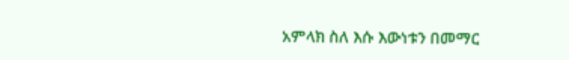አምላክ ስለ እሱ እውነቱን በመማር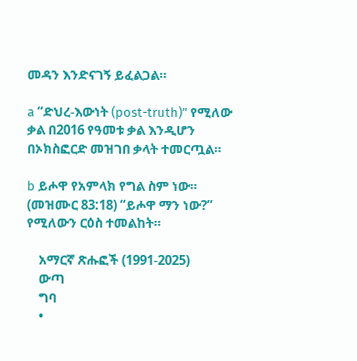መዳን እንድናገኝ ይፈልጋል።

a “ድህረ-እውነት (post-truth)” የሚለው ቃል በ2016 የዓመቱ ቃል እንዲሆን በኦክስፎርድ መዝገበ ቃላት ተመርጧል።

b ይሖዋ የአምላክ የግል ስም ነው። (መዝሙር 83:18) “ይሖዋ ማን ነው?” የሚለውን ርዕስ ተመልከት።

    አማርኛ ጽሑፎች (1991-2025)
    ውጣ
    ግባ
    •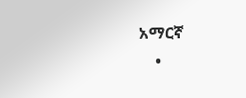አማርኛ
    •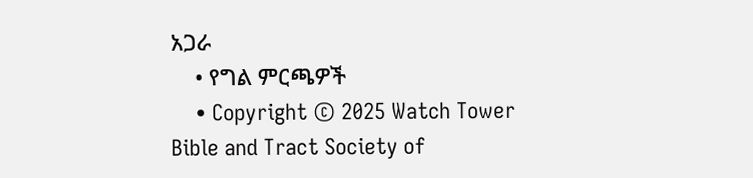አጋራ
    • የግል ምርጫዎች
    • Copyright © 2025 Watch Tower Bible and Tract Society of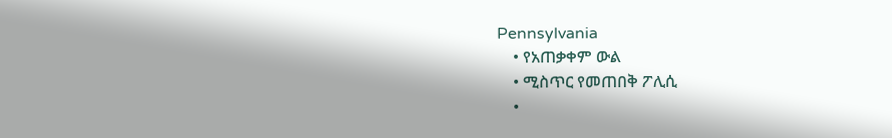Pennsylvania
    • የአጠቃቀም ውል
    • ሚስጥር የመጠበቅ ፖሊሲ
    •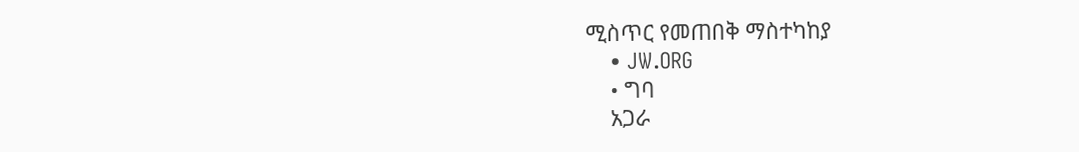ሚስጥር የመጠበቅ ማስተካከያ
    • JW.ORG
    • ግባ
    አጋራ